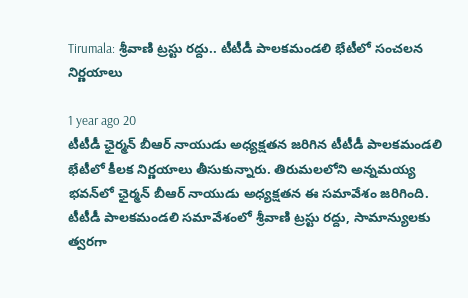Tirumala: శ్రీవాణి ట్రస్టు రద్దు.. టీటీడీ పాలకమండలి భేటీలో సంచలన నిర్ణయాలు

1 year ago 20
టీటీడీ ఛైర్మన్ బీఆర్ నాయుడు అధ్యక్షతన జరిగిన టీటీడీ పాలకమండలి భేటీలో కీలక నిర్ణయాలు తీసుకున్నారు. తిరుమలలోని అన్నమయ్య భవన్‌లో ఛైర్మన్‌ బీఆర్‌ నాయుడు అధ్యక్షతన ఈ సమావేశం జరిగింది. టీటీడీ పాలకమండలి సమావేశంలో శ్రీవాణి ట్రస్టు రద్దు, సామాన్యులకు త్వరగా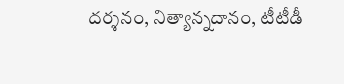దర్శనం, నిత్యాన్నదానం, టీటీడీ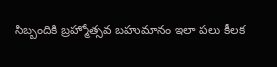సిబ్బందికి బ్రహ్మోత్సవ బహుమానం ఇలా పలు కీలక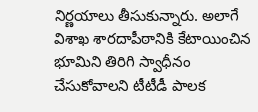నిర్ణయాలు తీసుకున్నారు. అలాగే విశాఖ శారదాపీఠానికి కేటాయించిన భూమిని తిరిగి స్వాధీనం చేసుకోవాలని టీటీడీ పాలక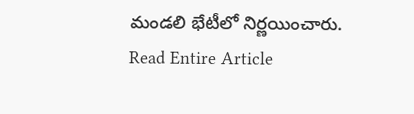మండలి భేటీలో నిర్ణయించారు.
Read Entire Article